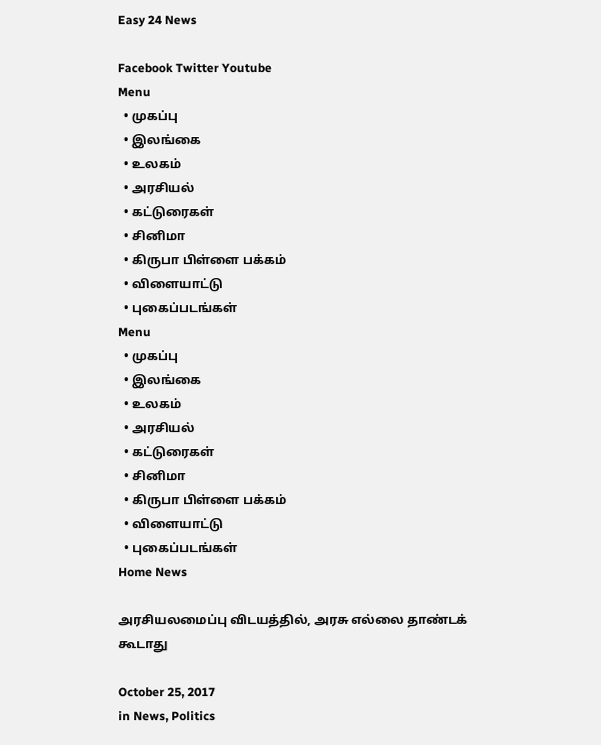Easy 24 News

Facebook Twitter Youtube
Menu
  • முகப்பு
  • இலங்கை
  • உலகம்
  • அரசியல்
  • கட்டுரைகள்
  • சினிமா
  • கிருபா பிள்ளை பக்கம்
  • விளையாட்டு
  • புகைப்படங்கள்
Menu
  • முகப்பு
  • இலங்கை
  • உலகம்
  • அரசியல்
  • கட்டுரைகள்
  • சினிமா
  • கிருபா பிள்ளை பக்கம்
  • விளையாட்டு
  • புகைப்படங்கள்
Home News

அரசியலமைப்பு விடயத்தில், அரசு எல்லை தாண்டக் கூடாது

October 25, 2017
in News, Politics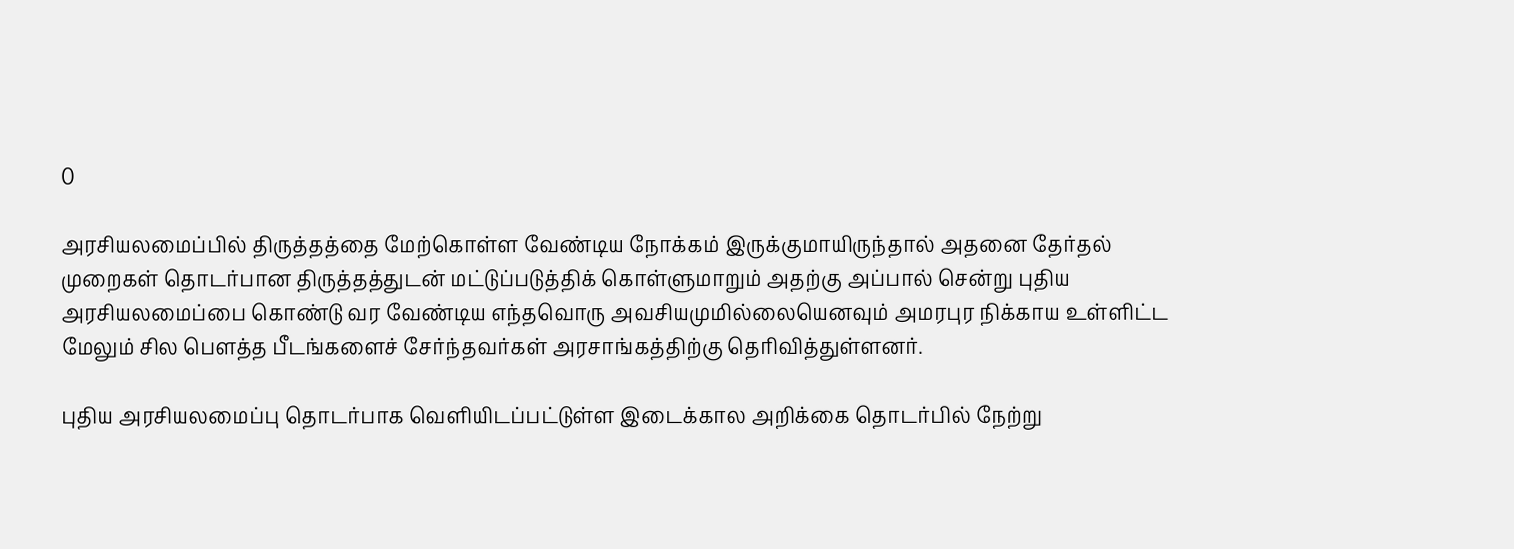0

அரசியலமைப்பில் திருத்தத்தை மேற்கொள்ள வேண்டிய நோக்கம் இருக்குமாயிருந்தால் அதனை தேர்தல் முறைகள் தொடர்பான திருத்தத்துடன் மட்டுப்படுத்திக் கொள்ளுமாறும் அதற்கு அப்பால் சென்று புதிய அரசியலமைப்பை கொண்டு வர வேண்டிய எந்தவொரு அவசியமுமில்லையெனவும் அமரபுர நிக்காய உள்ளிட்ட மேலும் சில பௌத்த பீடங்களைச் சேர்ந்தவர்கள் அரசாங்கத்திற்கு தெரிவித்துள்ளனர்.

புதிய அரசியலமைப்பு தொடர்பாக வெளியிடப்பட்டுள்ள இடைக்கால அறிக்கை தொடர்பில் நேற்று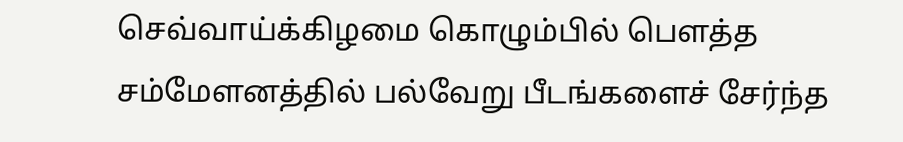செவ்வாய்க்கிழமை கொழும்பில் பௌத்த சம்மேளனத்தில் பல்வேறு பீடங்களைச் சேர்ந்த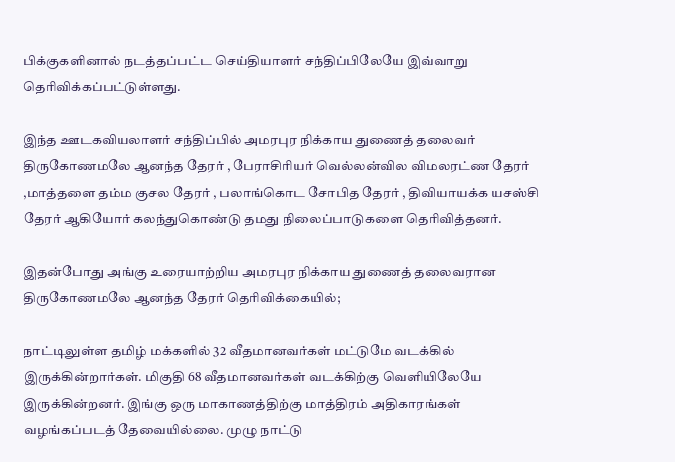பிக்குகளினால் நடத்தப்பட்ட செய்தியாளர் சந்திப்பிலேயே இவ்வாறு தெரிவிக்கப்பட்டுள்ளது.

இந்த ஊடகவியலாளர் சந்திப்பில் அமரபுர நிக்காய துணைத் தலைவர் திருகோணமலே ஆனந்த தேரர் , பேராசிரியர் வெல்லன்வில விமலரட்ண தேரர் ,மாத்தளை தம்ம குசல தேரர் , பலாங்கொட சோபித தேரர் , திவியாயக்க யசஸ்சி தேரர் ஆகியோர் கலந்துகொண்டு தமது நிலைப்பாடுகளை தெரிவித்தனர்.

இதன்போது அங்கு உரையாற்றிய அமரபுர நிக்காய துணைத் தலைவரான திருகோணமலே ஆனந்த தேரர் தெரிவிக்கையில்;

நாட்டிலுள்ள தமிழ் மக்களில் 32 வீதமானவர்கள் மட்டுமே வடக்கில் இருக்கின்றார்கள். மிகுதி 68 வீதமானவர்கள் வடக்கிற்கு வெளியிலேயே இருக்கின்றனர். இங்கு ஒரு மாகாணத்திற்கு மாத்திரம் அதிகாரங்கள் வழங்கப்படத் தேவையில்லை. முழு நாட்டு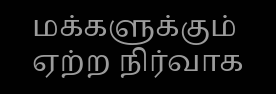மக்களுக்கும் ஏற்ற நிர்வாக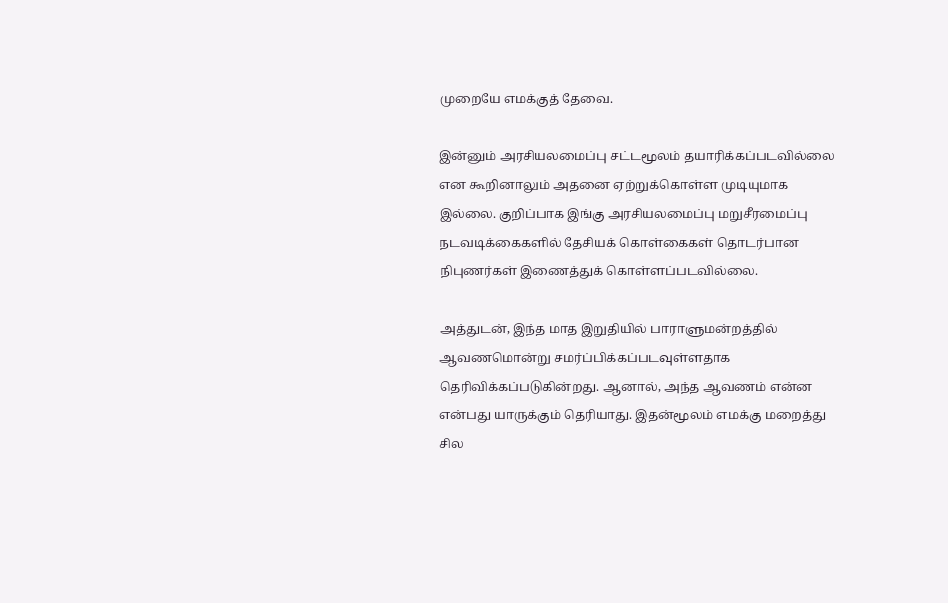முறையே எமக்குத் தேவை.

இன்னும் அரசியலமைப்பு சட்டமூலம் தயாரிக்கப்படவில்லை என கூறினாலும் அதனை ஏற்றுக்கொள்ள முடியுமாக இல்லை. குறிப்பாக இங்கு அரசியலமைப்பு மறுசீரமைப்பு நடவடிக்கைகளில் தேசியக் கொள்கைகள் தொடர்பான நிபுணர்கள் இணைத்துக் கொள்ளப்படவில்லை.

அத்துடன், இந்த மாத இறுதியில் பாராளுமன்றத்தில் ஆவணமொன்று சமர்ப்பிக்கப்படவுள்ளதாக தெரிவிக்கப்படுகின்றது. ஆனால், அந்த ஆவணம் என்ன என்பது யாருக்கும் தெரியாது. இதன்மூலம் எமக்கு மறைத்து சில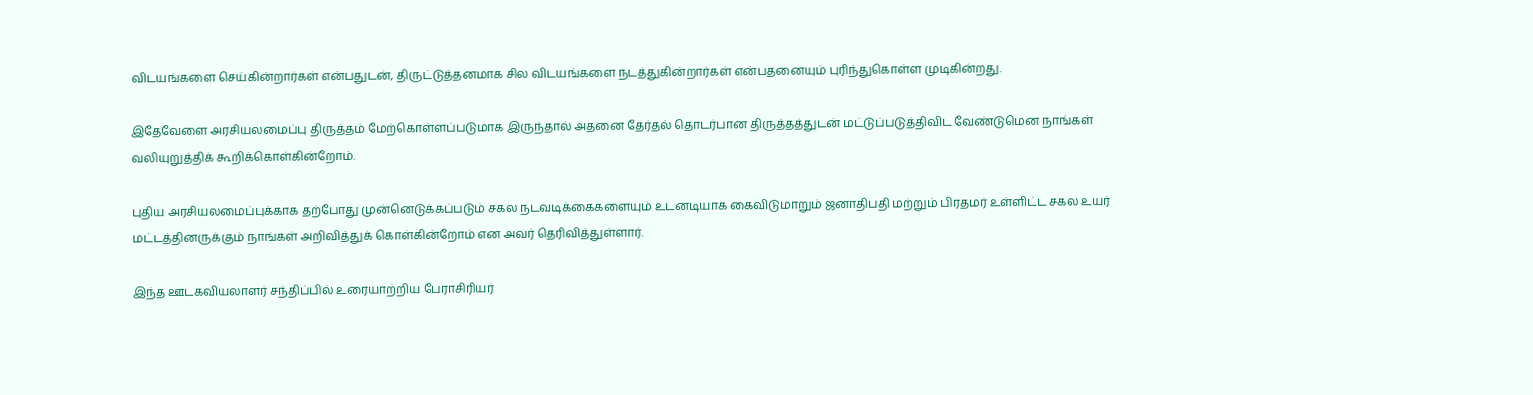விடயங்களை செய்கின்றார்கள் என்பதுடன், திருட்டுத்தனமாக சில விடயங்களை நடத்துகின்றார்கள் என்பதனையும் புரிந்துகொள்ள முடிகின்றது.

இதேவேளை அரசியலமைப்பு திருத்தம் மேற்கொள்ளப்படுமாக இருந்தால் அதனை தேர்தல் தொடர்பான திருத்தத்துடன் மட்டுப்படுத்திவிட வேண்டுமென நாங்கள் வலியுறுத்திக் கூறிக்கொள்கின்றோம்.

புதிய அரசியலமைப்புக்காக தற்போது முன்னெடுக்கப்படும் சகல நடவடிக்கைகளையும் உடனடியாக கைவிடுமாறும் ஜனாதிபதி மற்றும் பிரதமர் உள்ளிட்ட சகல உயர் மட்டத்தினருக்கும் நாங்கள் அறிவித்துக் கொள்கின்றோம் என அவர் தெரிவித்துள்ளார்.

இந்த ஊடகவியலாளர் சந்திப்பில் உரையாற்றிய பேராசிரியர்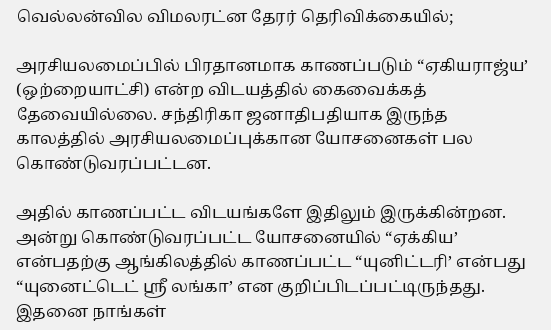வெல்லன்வில விமலரட்ன தேரர் தெரிவிக்கையில்;

அரசியலமைப்பில் பிரதானமாக காணப்படும் “ஏகியராஜ்ய’ (ஒற்றையாட்சி) என்ற விடயத்தில் கைவைக்கத் தேவையில்லை. சந்திரிகா ஜனாதிபதியாக இருந்த காலத்தில் அரசியலமைப்புக்கான யோசனைகள் பல கொண்டுவரப்பட்டன.

அதில் காணப்பட்ட விடயங்களே இதிலும் இருக்கின்றன. அன்று கொண்டுவரப்பட்ட யோசனையில் “ஏக்கிய’ என்பதற்கு ஆங்கிலத்தில் காணப்பட்ட “யுனிட்டரி’ என்பது “யுனைட்டெட் ஸ்ரீ லங்கா’ என குறிப்பிடப்பட்டிருந்தது. இதனை நாங்கள்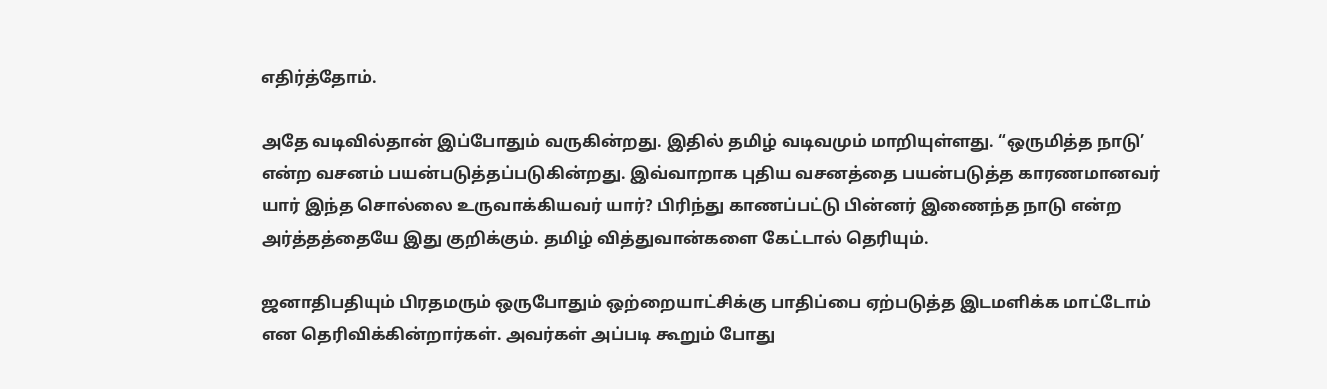எதிர்த்தோம்.

அதே வடிவில்தான் இப்போதும் வருகின்றது. இதில் தமிழ் வடிவமும் மாறியுள்ளது. “ஒருமித்த நாடு’ என்ற வசனம் பயன்படுத்தப்படுகின்றது. இவ்வாறாக புதிய வசனத்தை பயன்படுத்த காரணமானவர் யார் இந்த சொல்லை உருவாக்கியவர் யார்? பிரிந்து காணப்பட்டு பின்னர் இணைந்த நாடு என்ற அர்த்தத்தையே இது குறிக்கும். தமிழ் வித்துவான்களை கேட்டால் தெரியும்.

ஜனாதிபதியும் பிரதமரும் ஒருபோதும் ஒற்றையாட்சிக்கு பாதிப்பை ஏற்படுத்த இடமளிக்க மாட்டோம் என தெரிவிக்கின்றார்கள். அவர்கள் அப்படி கூறும் போது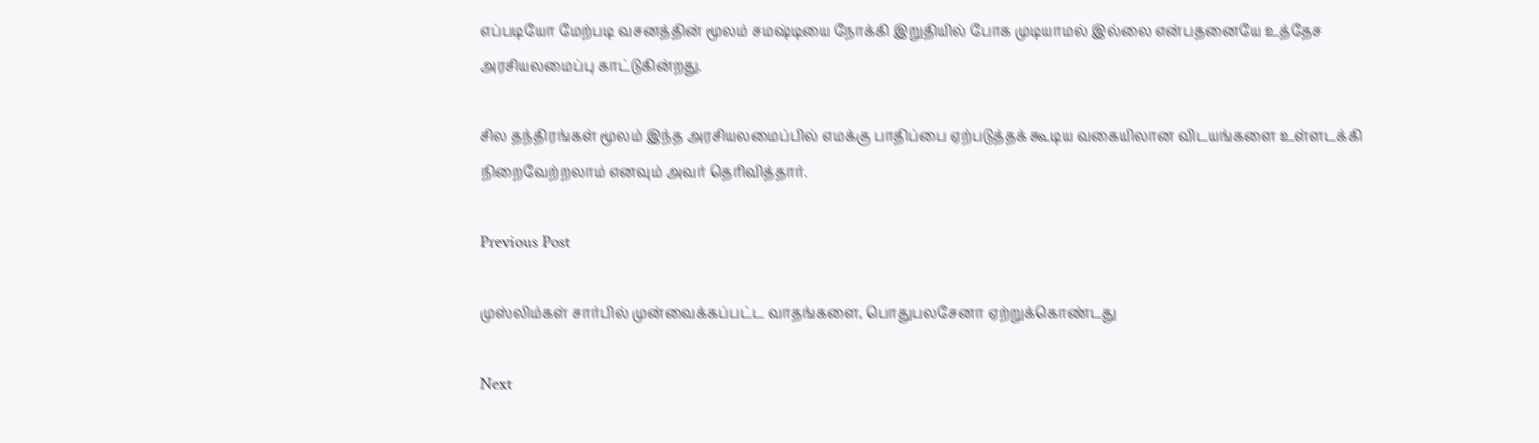எப்படியோ மேற்படி வசனத்தின் மூலம் சமஷ்டியை நோக்கி இறுதியில் போக முடியாமல் இல்லை என்பதனையே உத்தேச அரசியலமைப்பு காட்டுகின்றது.

சில தந்திரங்கள் மூலம் இந்த அரசியலமைப்பில் எமக்கு பாதிப்பை ஏற்படுத்தக் கூடிய வகையிலான விடயங்களை உள்ளடக்கி நிறைவேற்றலாம் எனவும் அவர் தெரிவித்தார்.

Previous Post

முஸ்லிம்கள் சார்பில் முன்வைக்கப்பட்ட வாதங்களை, பொதுபலசேனா ஏற்றுக்கொண்டது

Next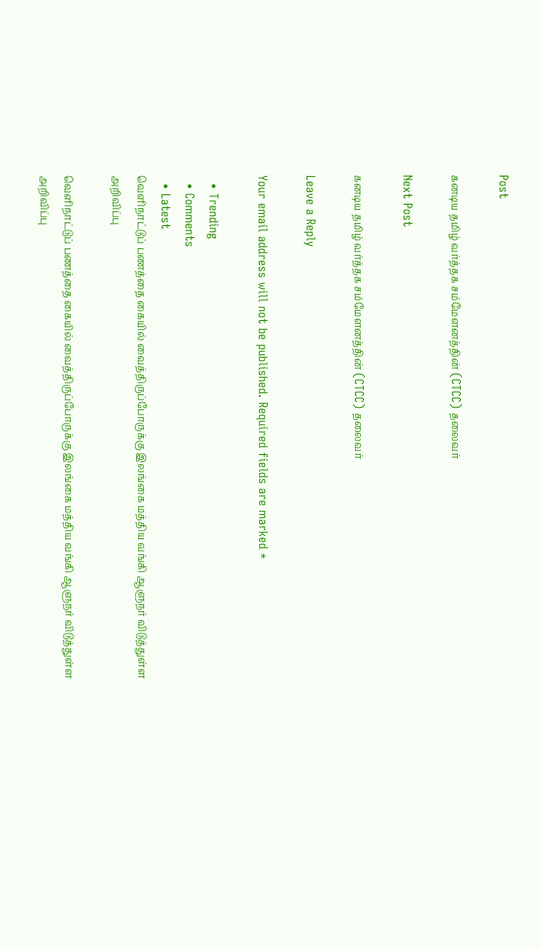Post

கனடிய தமிழ் வர்த்தக சம்மேளனத்தின் (CTCC) தலைவர்

Next Post

கனடிய தமிழ் வர்த்தக சம்மேளனத்தின் (CTCC) தலைவர்

Leave a Reply

Your email address will not be published. Required fields are marked *

  • Trending
  • Comments
  • Latest
வெளிநாட்டுப் பணத்தை கையில் வைத்திருப்போருக்கு இலங்கை மத்திய வங்கி ஆளுநர் விடுத்துள்ள அறிவிப்பு

வெளிநாட்டுப் பணத்தை கையில் வைத்திருப்போருக்கு இலங்கை மத்திய வங்கி ஆளுநர் விடுத்துள்ள அறிவிப்பு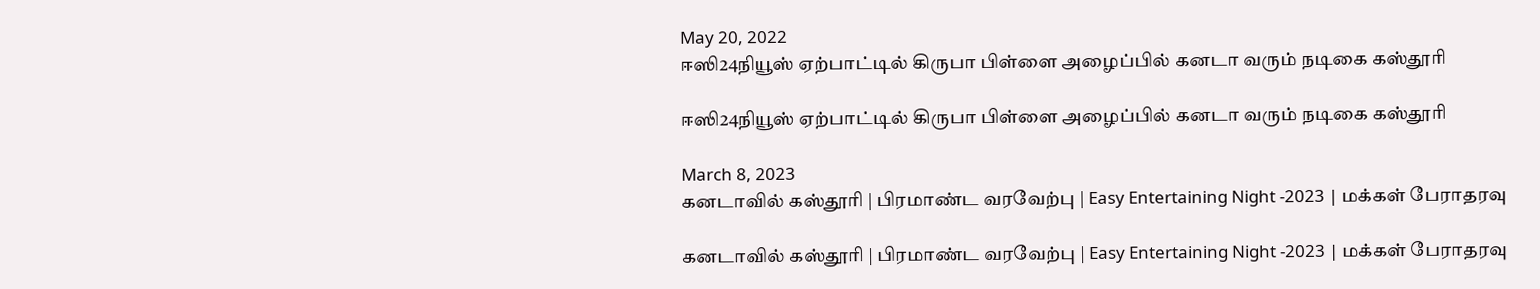May 20, 2022
ஈஸி24நியூஸ் ஏற்பாட்டில் கிருபா பிள்ளை அழைப்பில் கனடா வரும் நடிகை கஸ்தூரி

ஈஸி24நியூஸ் ஏற்பாட்டில் கிருபா பிள்ளை அழைப்பில் கனடா வரும் நடிகை கஸ்தூரி

March 8, 2023
கனடாவில் கஸ்தூரி | பிரமாண்ட வரவேற்பு | Easy Entertaining Night -2023 | மக்கள் பேராதரவு

கனடாவில் கஸ்தூரி | பிரமாண்ட வரவேற்பு | Easy Entertaining Night -2023 | மக்கள் பேராதரவு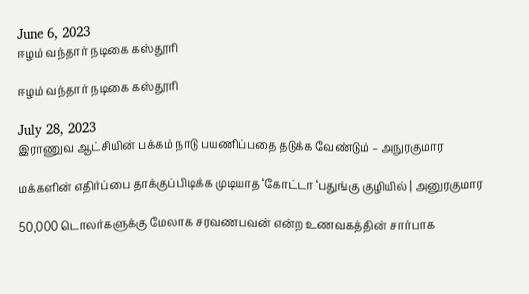June 6, 2023
ஈழம் வந்தார் நடிகை கஸ்தூரி

ஈழம் வந்தார் நடிகை கஸ்தூரி

July 28, 2023
இராணுவ ஆட்சியின் பக்கம் நாடு பயணிப்பதை தடுக்க வேண்டும் – அநுரகுமார

மக்களின் எதிர்ப்பை தாக்குப்பிடிக்க முடியாத ‘கோட்டா ‘பதுங்கு குழியில் | அனுரகுமார

50,000 டொலர்களுக்கு மேலாக சரவணபவன் என்ற உணவகத்தின் சார்பாக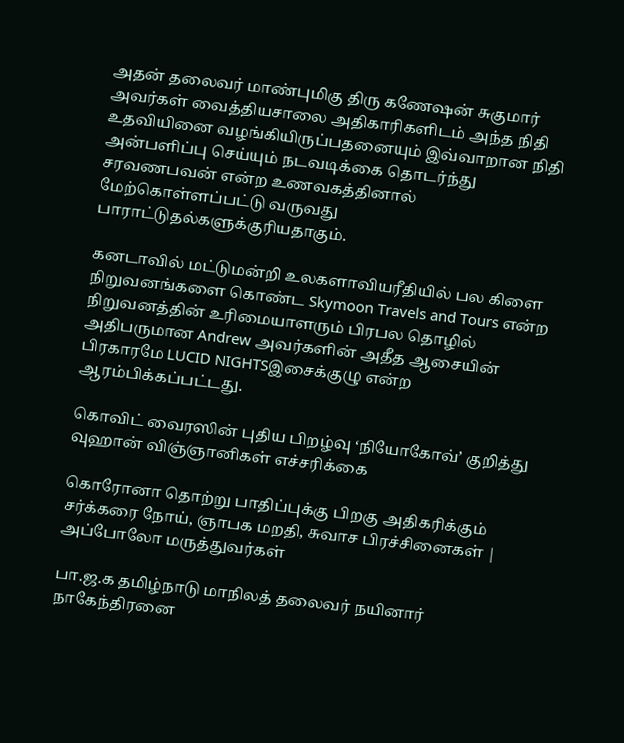அதன் தலைவர் மாண்புமிகு திரு கணேஷன் சுகுமார் அவர்கள் வைத்தியசாலை அதிகாரிகளிடம் அந்த நிதி உதவியினை வழங்கியிருப்பதனையும் இவ்வாறான நிதி அன்பளிப்பு செய்யும் நடவடிக்கை தொடர்ந்து சரவணபவன் என்ற உணவகத்தினால் மேற்கொள்ளப்பட்டு வருவது பாராட்டுதல்களுக்குரியதாகும்.

கனடாவில் மட்டுமன்றி உலகளாவியரீதியில் பல கிளை நிறுவனங்களை கொண்ட Skymoon Travels and Tours என்ற நிறுவனத்தின் உரிமையாளரும் பிரபல தொழில் அதிபருமான Andrew அவர்களின் அதீத ஆசையின் பிரகாரமே LUCID NIGHTSஇசைக்குழு என்ற ஆரம்பிக்கப்பட்டது.

கொவிட் வைரஸின் புதிய பிறழ்வு ‘நியோகோவ்’ குறித்து வுஹான் விஞ்ஞானிகள் எச்சரிக்கை

கொரோனா தொற்று பாதிப்புக்கு பிறகு அதிகரிக்கும் சர்க்கரை நோய், ஞாபக மறதி, சுவாச பிரச்சினைகள் | அப்போலோ மருத்துவர்கள்

பா.ஜ.க தமிழ்நாடு மாநிலத் தலைவர் நயினார் நாகேந்திரனை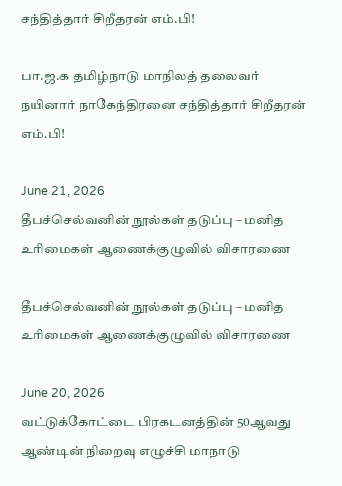சந்தித்தார் சிறீதரன் எம்.பி!

பா.ஜ.க தமிழ்நாடு மாநிலத் தலைவர் நயினார் நாகேந்திரனை சந்தித்தார் சிறீதரன் எம்.பி!

June 21, 2026
தீபச்செல்வனின் நூல்கள் தடுப்பு – மனித உரிமைகள் ஆணைக்குழுவில் விசாரணை

தீபச்செல்வனின் நூல்கள் தடுப்பு – மனித உரிமைகள் ஆணைக்குழுவில் விசாரணை

June 20, 2026
வட்டுக்கோட்டை பிரகடனத்தின் 50ஆவது ஆண்டின் நிறைவு எழுச்சி மாநாடு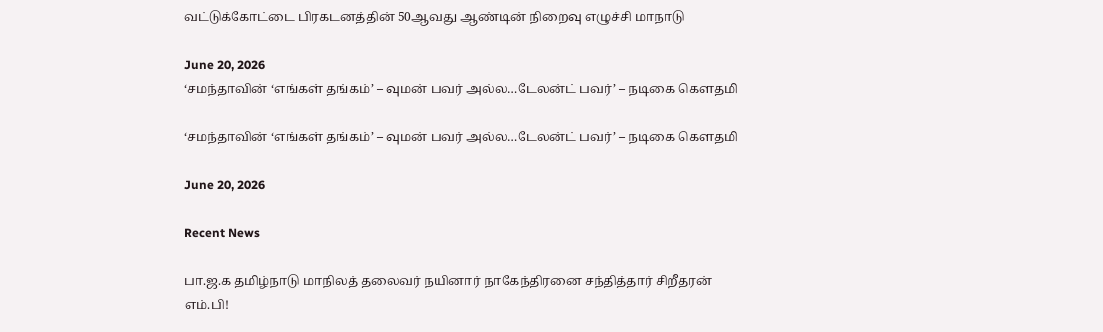வட்டுக்கோட்டை பிரகடனத்தின் 50ஆவது ஆண்டின் நிறைவு எழுச்சி மாநாடு

June 20, 2026
‘சமந்தாவின் ‘எங்கள் தங்கம்’ – வுமன் பவர் அல்ல…டேலன்ட் பவர்’ – நடிகை கௌதமி

‘சமந்தாவின் ‘எங்கள் தங்கம்’ – வுமன் பவர் அல்ல…டேலன்ட் பவர்’ – நடிகை கௌதமி

June 20, 2026

Recent News

பா.ஜ.க தமிழ்நாடு மாநிலத் தலைவர் நயினார் நாகேந்திரனை சந்தித்தார் சிறீதரன் எம்.பி!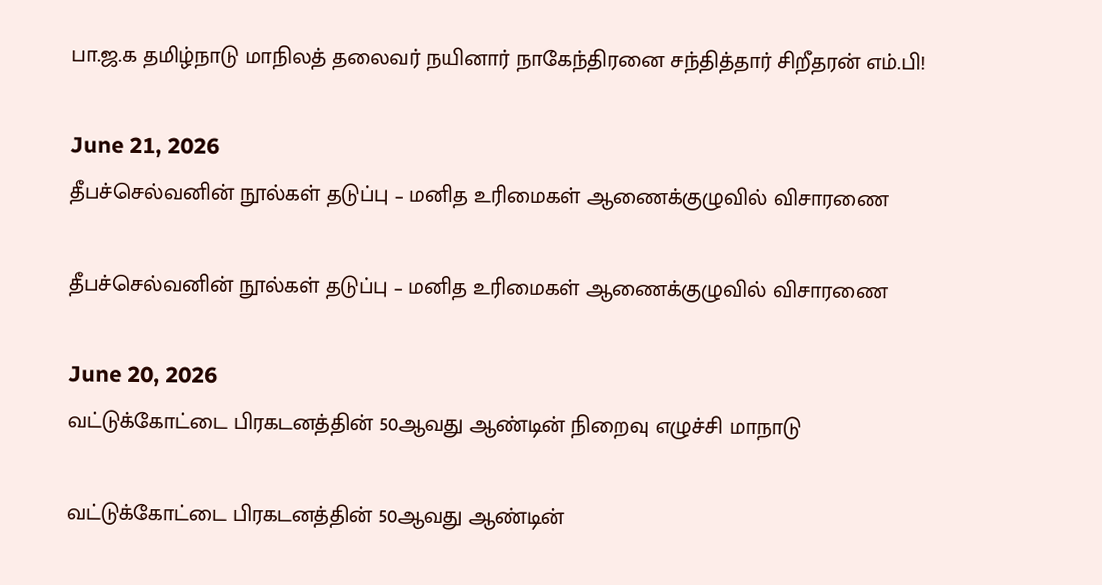பா.ஜ.க தமிழ்நாடு மாநிலத் தலைவர் நயினார் நாகேந்திரனை சந்தித்தார் சிறீதரன் எம்.பி!

June 21, 2026
தீபச்செல்வனின் நூல்கள் தடுப்பு – மனித உரிமைகள் ஆணைக்குழுவில் விசாரணை

தீபச்செல்வனின் நூல்கள் தடுப்பு – மனித உரிமைகள் ஆணைக்குழுவில் விசாரணை

June 20, 2026
வட்டுக்கோட்டை பிரகடனத்தின் 50ஆவது ஆண்டின் நிறைவு எழுச்சி மாநாடு

வட்டுக்கோட்டை பிரகடனத்தின் 50ஆவது ஆண்டின்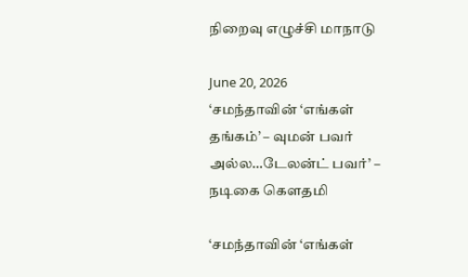நிறைவு எழுச்சி மாநாடு

June 20, 2026
‘சமந்தாவின் ‘எங்கள் தங்கம்’ – வுமன் பவர் அல்ல…டேலன்ட் பவர்’ – நடிகை கௌதமி

‘சமந்தாவின் ‘எங்கள்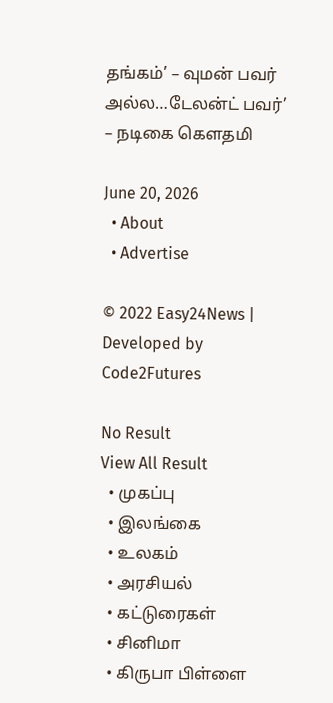தங்கம்’ – வுமன் பவர் அல்ல…டேலன்ட் பவர்’ – நடிகை கௌதமி

June 20, 2026
  • About
  • Advertise

© 2022 Easy24News | Developed by Code2Futures

No Result
View All Result
  • முகப்பு
  • இலங்கை
  • உலகம்
  • அரசியல்
  • கட்டுரைகள்
  • சினிமா
  • கிருபா பிள்ளை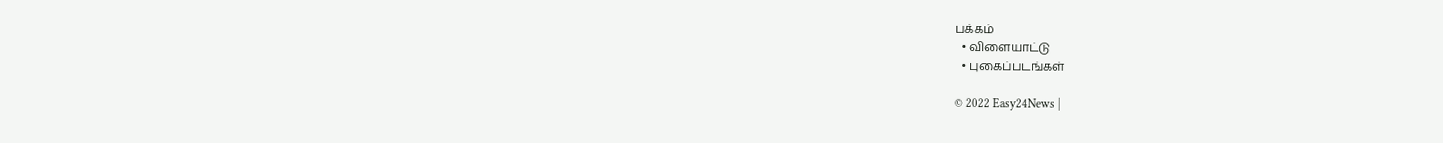பக்கம்
  • விளையாட்டு
  • புகைப்படங்கள்

© 2022 Easy24News |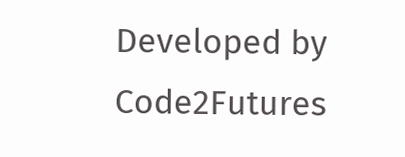Developed by Code2Futures